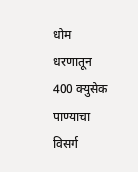धोम धरणातून 400 क्युसेक पाण्याचा विसर्ग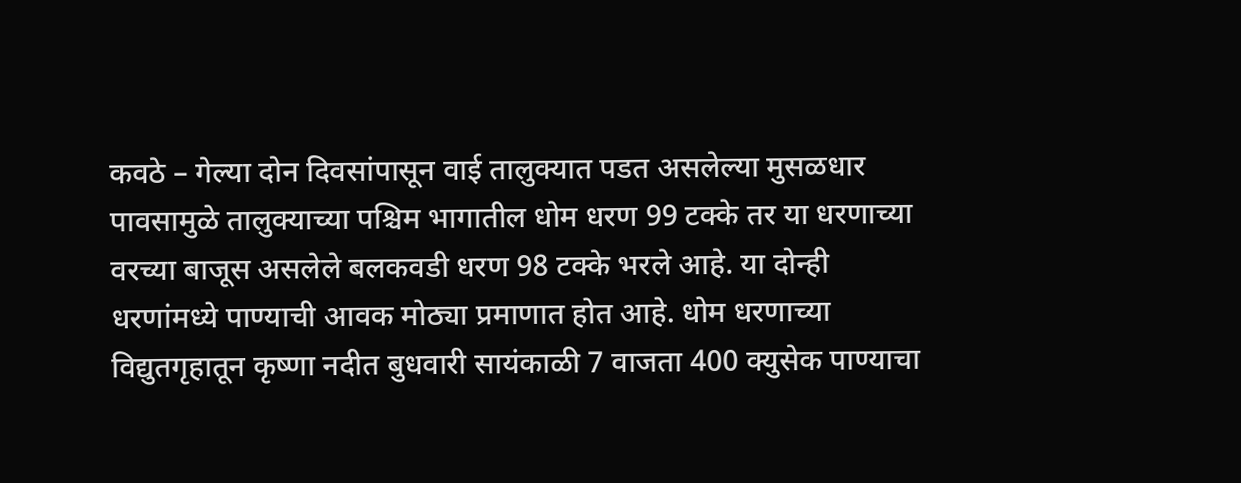कवठे – गेल्या दोन दिवसांपासून वाई तालुक्यात पडत असलेल्या मुसळधार पावसामुळे तालुक्याच्या पश्चिम भागातील धोम धरण 99 टक्के तर या धरणाच्या वरच्या बाजूस असलेले बलकवडी धरण 98 टक्के भरले आहे. या दोन्ही धरणांमध्ये पाण्याची आवक मोठ्या प्रमाणात होत आहे. धोम धरणाच्या विद्युतगृहातून कृष्णा नदीत बुधवारी सायंकाळी 7 वाजता 400 क्युसेक पाण्याचा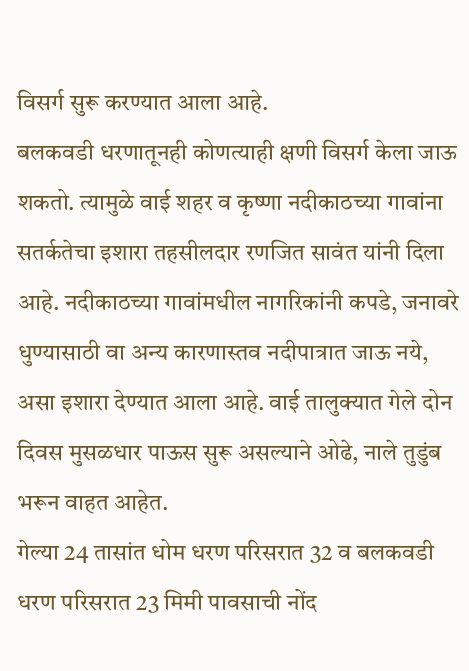विसर्ग सुरू करण्यात आला आहे.
बलकवडी धरणातूनही कोणत्याही क्षणी विसर्ग केला जाऊ शकतो. त्यामुळे वाई शहर व कृष्णा नदीकाठच्या गावांना सतर्कतेचा इशारा तहसीलदार रणजित सावंत यांनी दिला आहे. नदीकाठच्या गावांमधील नागरिकांनी कपडे, जनावरे धुण्यासाठी वा अन्य कारणास्तव नदीपात्रात जाऊ नये, असा इशारा देण्यात आला आहे. वाई तालुक्यात गेले दोन दिवस मुसळधार पाऊस सुरू असल्याने ओढे, नाले तुडुंब भरून वाहत आहेत.
गेल्या 24 तासांत धोम धरण परिसरात 32 व बलकवडी धरण परिसरात 23 मिमी पावसाची नोंद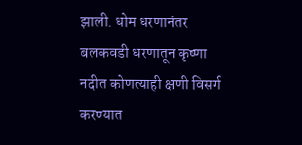झाली. धोम धरणानंतर बलकवडी धरणातून कृष्णा नदीत कोणत्याही क्षणी विसर्ग करण्यात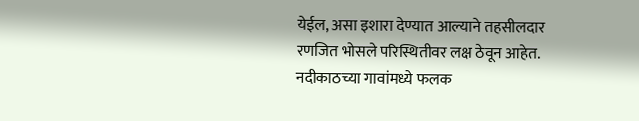येईल, असा इशारा देण्यात आल्याने तहसीलदार रणजित भोसले परिस्थितीवर लक्ष ठेवून आहेत. नदीकाठच्या गावांमध्ये फलक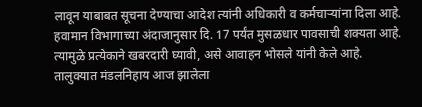लावून याबाबत सूचना देण्याचा आदेश त्यांनी अधिकारी व कर्मचाऱ्यांना दिला आहे.
हवामान विभागाच्या अंदाजानुसार दि. 17 पर्यंत मुसळधार पावसाची शक्यता आहे. त्यामुळे प्रत्येकाने खबरदारी घ्यावी, असे आवाहन भोसले यांनी केले आहे. तालुक्यात मंडलनिहाय आज झालेला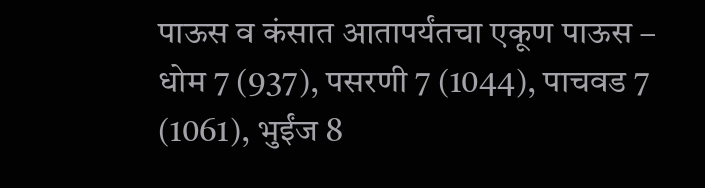पाऊस व कंसात आतापर्यंतचा एकूण पाऊस – धोम 7 (937), पसरणी 7 (1044), पाचवड 7 (1061), भुईंज 8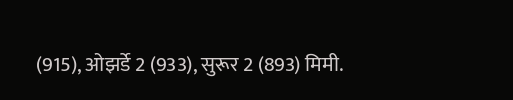(915), ओझर्डे 2 (933), सुरूर 2 (893) मिमी.